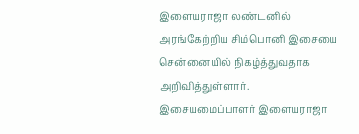இளையராஜா லண்டனில் அரங்கேற்றிய சிம்பொனி இசையை சென்னையில் நிகழ்த்துவதாக அறிவித்துள்ளார்.
இசையமைப்பாளர் இளையராஜா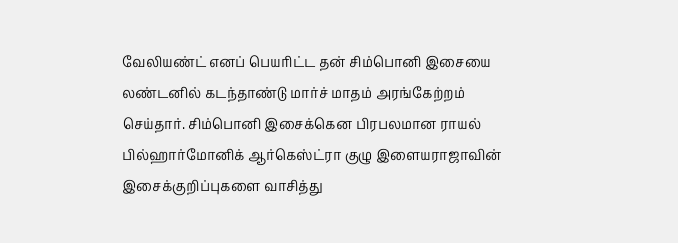வேலியண்ட் எனப் பெயரிட்ட தன் சிம்பொனி இசையை லண்டனில் கடந்தாண்டு மார்ச் மாதம் அரங்கேற்றம் செய்தார். சிம்பொனி இசைக்கென பிரபலமான ராயல் பில்ஹார்மோனிக் ஆர்கெஸ்ட்ரா குழு இளையராஜாவின் இசைக்குறிப்புகளை வாசித்து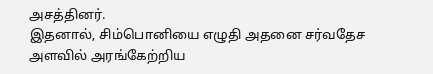அசத்தினர்.
இதனால், சிம்பொனியை எழுதி அதனை சர்வதேச அளவில் அரங்கேற்றிய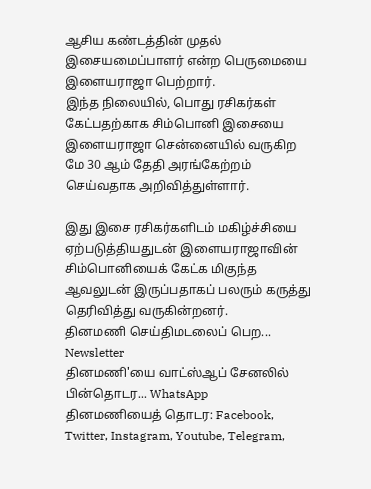ஆசிய கண்டத்தின் முதல் இசையமைப்பாளர் என்ற பெருமையை இளையராஜா பெற்றார்.
இந்த நிலையில், பொது ரசிகர்கள் கேட்பதற்காக சிம்பொனி இசையை இளையராஜா சென்னையில் வருகிற மே 30 ஆம் தேதி அரங்கேற்றம் செய்வதாக அறிவித்துள்ளார்.

இது இசை ரசிகர்களிடம் மகிழ்ச்சியை ஏற்படுத்தியதுடன் இளையராஜாவின் சிம்பொனியைக் கேட்க மிகுந்த ஆவலுடன் இருப்பதாகப் பலரும் கருத்து தெரிவித்து வருகின்றனர்.
தினமணி செய்திமடலைப் பெற... Newsletter
தினமணி'யை வாட்ஸ்ஆப் சேனலில் பின்தொடர... WhatsApp
தினமணியைத் தொடர: Facebook, Twitter, Instagram, Youtube, Telegram,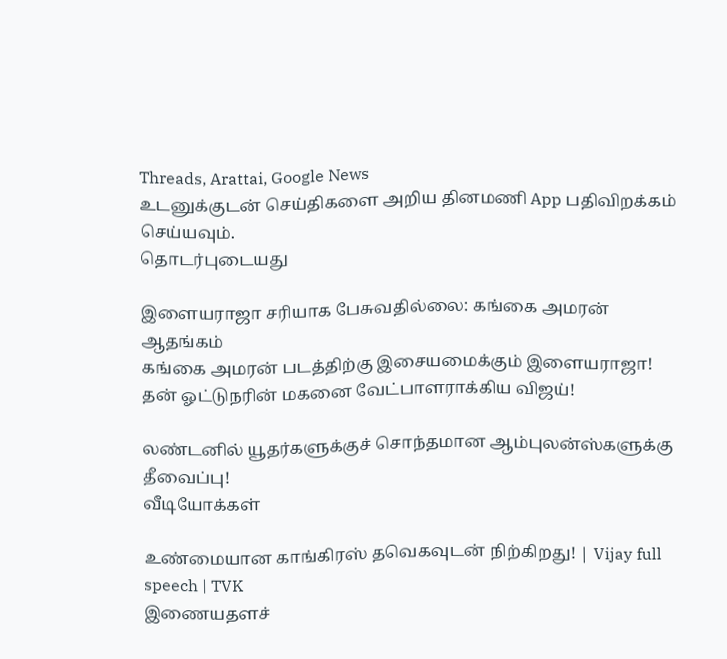Threads, Arattai, Google News
உடனுக்குடன் செய்திகளை அறிய தினமணி App பதிவிறக்கம் செய்யவும்.
தொடர்புடையது

இளையராஜா சரியாக பேசுவதில்லை: கங்கை அமரன் ஆதங்கம்
கங்கை அமரன் படத்திற்கு இசையமைக்கும் இளையராஜா!
தன் ஓட்டுநரின் மகனை வேட்பாளராக்கிய விஜய்!

லண்டனில் யூதர்களுக்குச் சொந்தமான ஆம்புலன்ஸ்களுக்கு தீவைப்பு!
வீடியோக்கள்

உண்மையான காங்கிரஸ் தவெகவுடன் நிற்கிறது! | Vijay full speech | TVK
இணையதளச்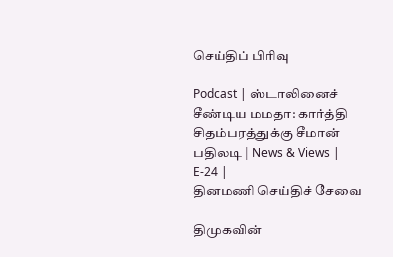செய்திப் பிரிவு

Podcast | ஸ்டாலினைச் சீண்டிய மமதா: கார்த்தி சிதம்பரத்துக்கு சீமான் பதிலடி | News & Views | E-24 |
தினமணி செய்திச் சேவை

திமுகவின்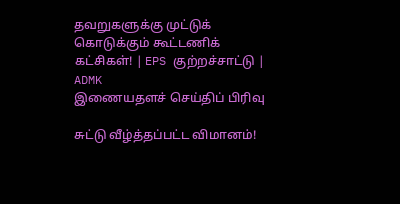தவறுகளுக்கு முட்டுக் கொடுக்கும் கூட்டணிக் கட்சிகள்! | EPS குற்றச்சாட்டு | ADMK
இணையதளச் செய்திப் பிரிவு

சுட்டு வீழ்த்தப்பட்ட விமானம்!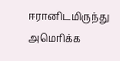ஈரானிடமிருந்து அமெரிக்க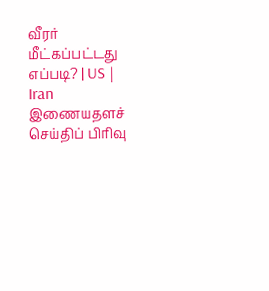வீரர் மீட்கப்பட்டது எப்படி? | US | Iran
இணையதளச் செய்திப் பிரிவு